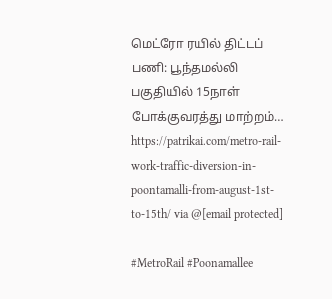மெட்ரோ ரயில் திட்டப் பணி: பூந்தமல்லி பகுதியில் 15நாள் போக்குவரத்து மாற்றம்…
https://patrikai.com/metro-rail-work-traffic-diversion-in-poontamalli-from-august-1st-to-15th/ via @[email protected]

#MetroRail #Poonamallee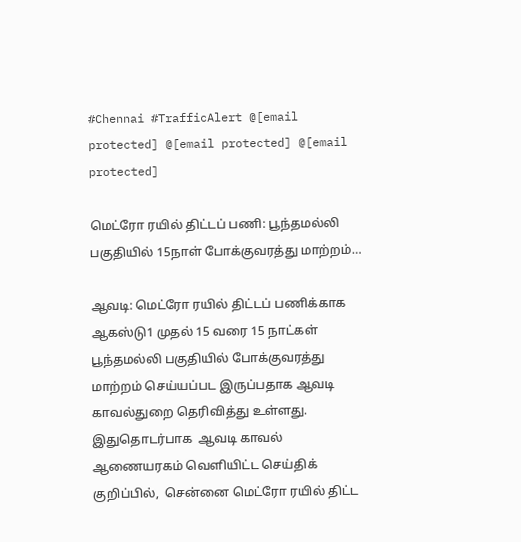#Chennai #TrafficAlert @[email protected] @[email protected] @[email protected]

மெட்ரோ ரயில் திட்டப் பணி: பூந்தமல்லி பகுதியில் 15நாள் போக்குவரத்து மாற்றம்…

ஆவடி: மெட்ரோ ரயில் திட்டப் பணிக்காக ஆகஸ்டு1 முதல் 15 வரை 15 நாட்கள்  பூந்தமல்லி பகுதியில் போக்குவரத்து மாற்றம் செய்யப்பட இருப்பதாக ஆவடி காவல்துறை தெரிவித்து உள்ளது. இதுதொடர்பாக  ஆவடி காவல் ஆணையரகம் வெளியிட்ட செய்திக் குறிப்பில்,  சென்னை மெட்ரோ ரயில் திட்ட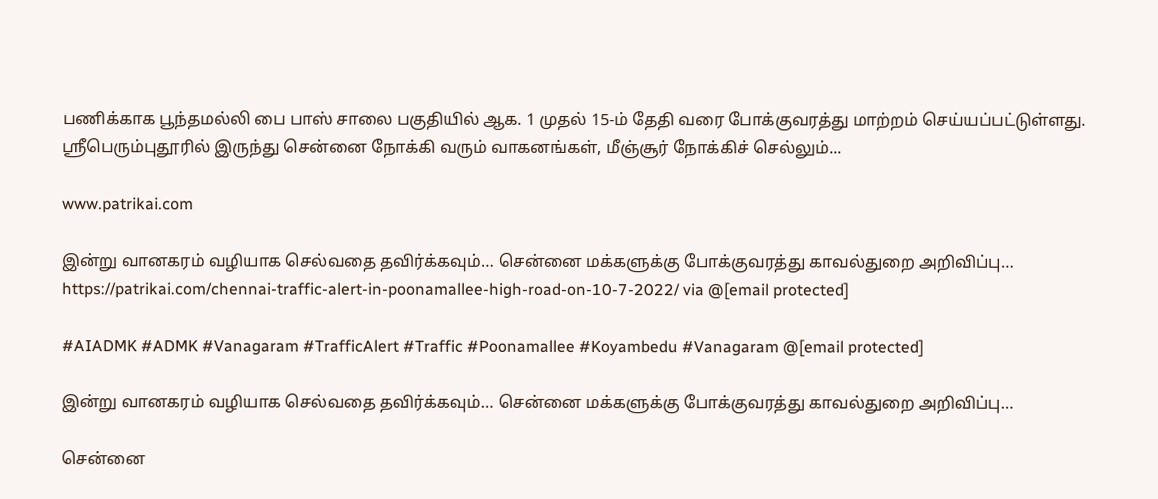பணிக்காக பூந்தமல்லி பை பாஸ் சாலை பகுதியில் ஆக. 1 முதல் 15-ம் தேதி வரை போக்குவரத்து மாற்றம் செய்யப்பட்டுள்ளது. ஸ்ரீபெரும்புதூரில் இருந்து சென்னை நோக்கி வரும் வாகனங்கள், மீஞ்சூர் நோக்கிச் செல்லும்...

www.patrikai.com

இன்று வானகரம் வழியாக செல்வதை தவிர்க்கவும்… சென்னை மக்களுக்கு போக்குவரத்து காவல்துறை அறிவிப்பு… https://patrikai.com/chennai-traffic-alert-in-poonamallee-high-road-on-10-7-2022/ via @[email protected]

#AIADMK #ADMK #Vanagaram #TrafficAlert #Traffic #Poonamallee #Koyambedu #Vanagaram @[email protected]

இன்று வானகரம் வழியாக செல்வதை தவிர்க்கவும்… சென்னை மக்களுக்கு போக்குவரத்து காவல்துறை அறிவிப்பு…

சென்னை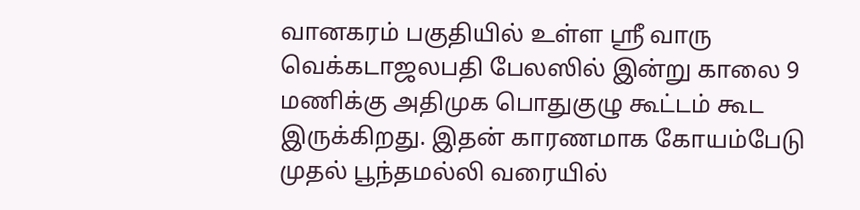வானகரம் பகுதியில் உள்ள ஸ்ரீ வாரு வெக்கடாஜலபதி பேலஸில் இன்று காலை 9 மணிக்கு அதிமுக பொதுகுழு கூட்டம் கூட இருக்கிறது. இதன் காரணமாக கோயம்பேடு முதல் பூந்தமல்லி வரையில்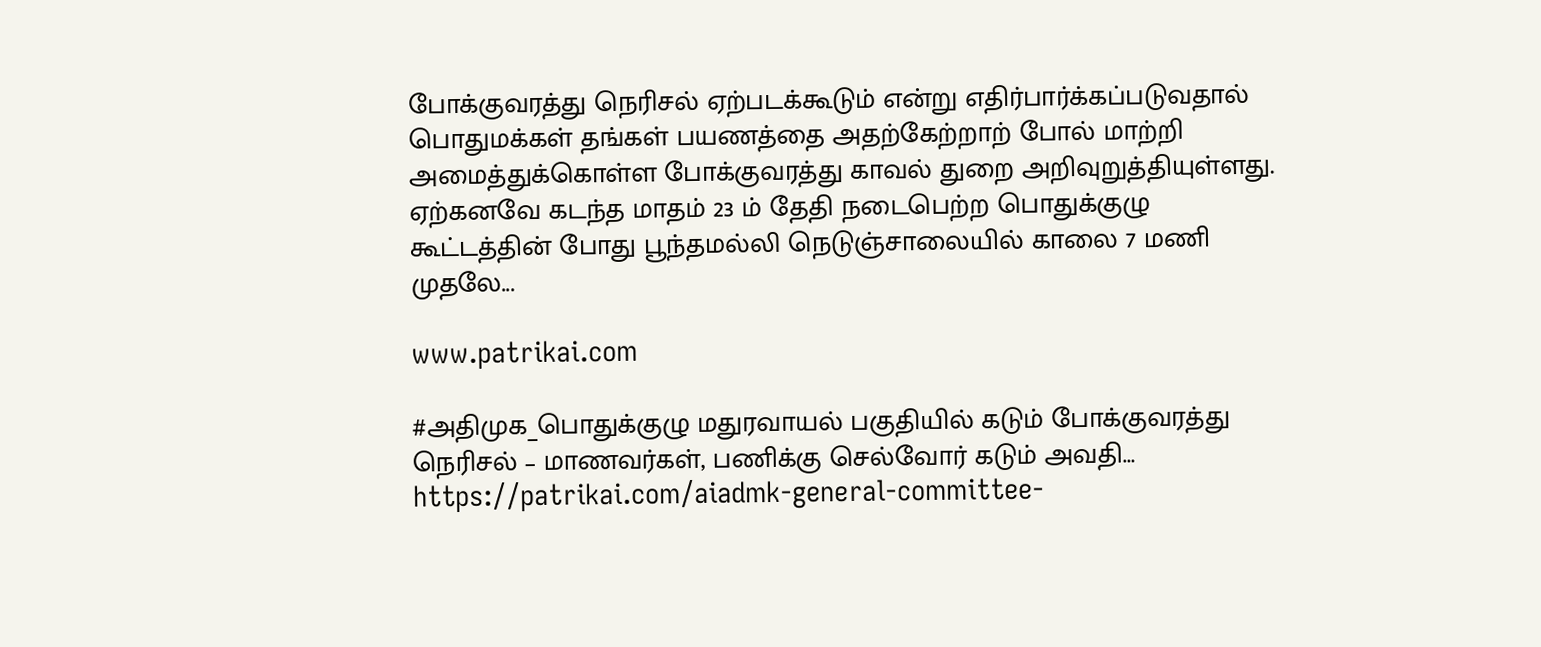போக்குவரத்து நெரிசல் ஏற்படக்கூடும் என்று எதிர்பார்க்கப்படுவதால் பொதுமக்கள் தங்கள் பயணத்தை அதற்கேற்றாற் போல் மாற்றி அமைத்துக்கொள்ள போக்குவரத்து காவல் துறை அறிவுறுத்தியுள்ளது. ஏற்கனவே கடந்த மாதம் 23 ம் தேதி நடைபெற்ற பொதுக்குழு கூட்டத்தின் போது பூந்தமல்லி நெடுஞ்சாலையில் காலை 7 மணி முதலே...

www.patrikai.com

#அதிமுக_பொதுக்குழு மதுரவாயல் பகுதியில் கடும் போக்குவரத்து நெரிசல் – மாணவர்கள், பணிக்கு செல்வோர் கடும் அவதி…
https://patrikai.com/aiadmk-general-committee-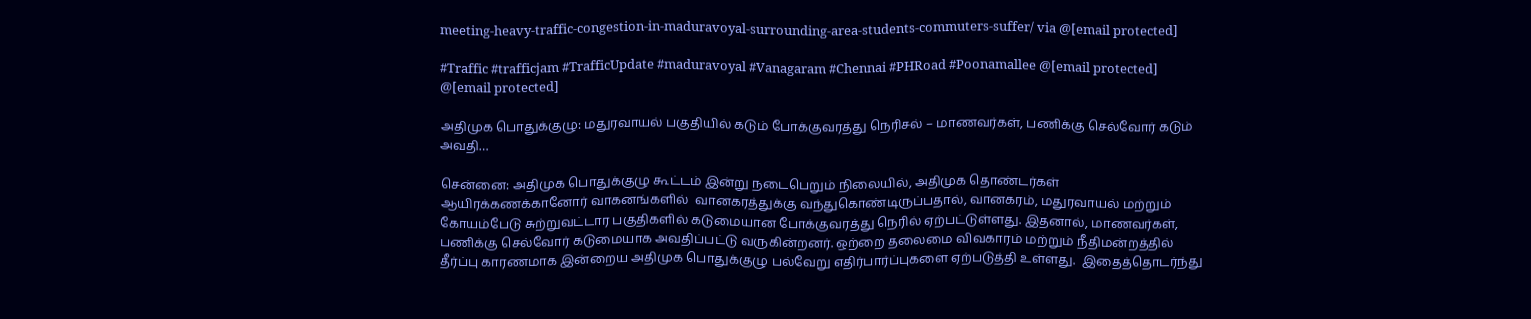meeting-heavy-traffic-congestion-in-maduravoyal-surrounding-area-students-commuters-suffer/ via @[email protected]

#Traffic #trafficjam #TrafficUpdate #maduravoyal #Vanagaram #Chennai #PHRoad #Poonamallee @[email protected] @[email protected]

அதிமுக பொதுக்குழு: மதுரவாயல் பகுதியில் கடும் போக்குவரத்து நெரிசல் – மாணவர்கள், பணிக்கு செல்வோர் கடும் அவதி…

சென்னை: அதிமுக பொதுக்குழு கூட்டம் இன்று நடைபெறும் நிலையில், அதிமுக தொண்டர்கள்  ஆயிரக்கணக்கானோர் வாகனங்களில்  வானகரத்துக்கு வந்துகொண்டிருப்பதால், வானகரம், மதுரவாயல் மற்றும் கோயம்பேடு சுற்றுவட்டார பகுதிகளில் கடுமையான போக்குவரத்து நெரில் ஏற்பட்டுள்ளது. இதனால், மாணவர்கள், பணிக்கு செல்வோர் கடுமையாக அவதிப்பட்டு வருகின்றனர். ஒற்றை தலைமை விவகாரம் மற்றும் நீதிமன்றத்தில் தீர்ப்பு காரணமாக இன்றைய அதிமுக பொதுக்குழு பல்வேறு எதிர்பார்ப்புகளை ஏற்படுத்தி உள்ளது.  இதைத்தொடர்ந்து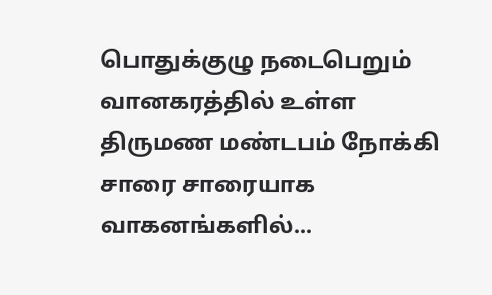பொதுக்குழு நடைபெறும் வானகரத்தில் உள்ள திருமண மண்டபம் நோக்கி சாரை சாரையாக வாகனங்களில்...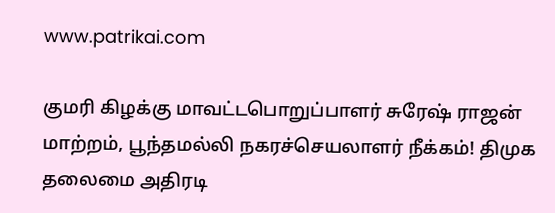www.patrikai.com

குமரி கிழக்கு மாவட்டபொறுப்பாளர் சுரேஷ் ராஜன் மாற்றம், பூந்தமல்லி நகரச்செயலாளர் நீக்கம்! திமுக தலைமை அதிரடி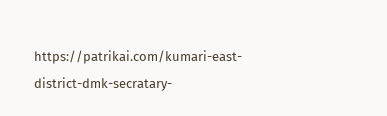https://patrikai.com/kumari-east-district-dmk-secratary-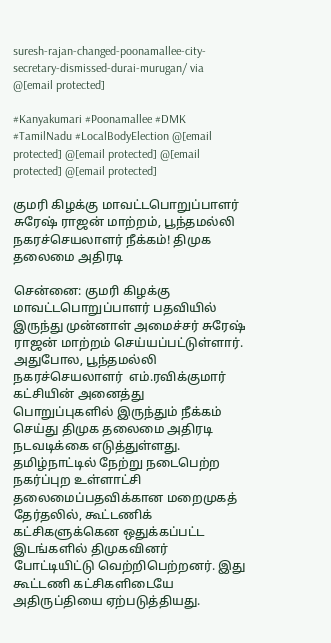suresh-rajan-changed-poonamallee-city-secretary-dismissed-durai-murugan/ via @[email protected]

#Kanyakumari #Poonamallee #DMK #TamilNadu #LocalBodyElection @[email protected] @[email protected] @[email protected] @[email protected]

குமரி கிழக்கு மாவட்டபொறுப்பாளர் சுரேஷ் ராஜன் மாற்றம், பூந்தமல்லி நகரச்செயலாளர் நீக்கம்! திமுக தலைமை அதிரடி

சென்னை: குமரி கிழக்கு மாவட்டபொறுப்பாளர் பதவியில் இருந்து முன்னாள் அமைச்சர் சுரேஷ் ராஜன் மாற்றம் செய்யப்பட்டுள்ளார். அதுபோல, பூந்தமல்லி நகரச்செயலாளர்  எம்.ரவிக்குமார் கட்சியின் அனைத்து பொறுப்புகளில் இருந்தும் நீக்கம் செய்து திமுக தலைமை அதிரடி நடவடிக்கை எடுத்துள்ளது. தமிழ்நாட்டில் நேற்று நடைபெற்ற நகர்ப்புற உள்ளாட்சி தலைமைப்பதவிக்கான மறைமுகத் தேர்தலில், கூட்டணிக் கட்சிகளுக்கென ஒதுக்கப்பட்ட இடங்களில் திமுகவினர் போட்டியிட்டு வெற்றிபெற்றனர். இது கூட்டணி கட்சிகளிடையே அதிருப்தியை ஏற்படுத்தியது.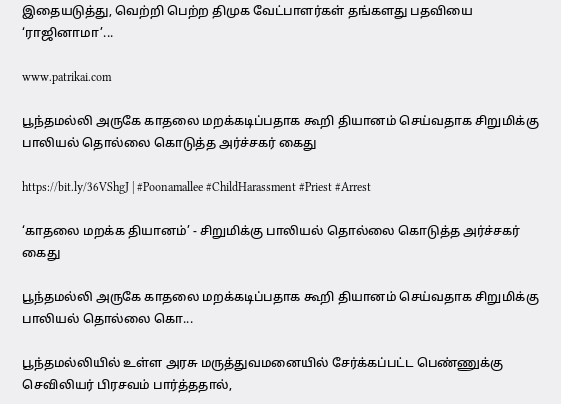இதையடுத்து, வெற்றி பெற்ற திமுக வேட்பாளர்கள் தங்களது பதவியை ‘ராஜினாமா’...

www.patrikai.com

பூந்தமல்லி அருகே காதலை மறக்கடிப்பதாக கூறி தியானம் செய்வதாக சிறுமிக்கு பாலியல் தொல்லை கொடுத்த அர்ச்சகர் கைது

https://bit.ly/36VShgJ | #Poonamallee #ChildHarassment #Priest #Arrest

‘காதலை மறக்க தியானம்’ - சிறுமிக்கு பாலியல் தொல்லை கொடுத்த அர்ச்சகர் கைது

பூந்தமல்லி அருகே காதலை மறக்கடிப்பதாக கூறி தியானம் செய்வதாக சிறுமிக்கு பாலியல் தொல்லை கொ...

பூந்தமல்லியில் உள்ள அரசு மருத்துவமனையில் சேர்க்கப்பட்ட பெண்ணுக்கு செவிலியர் பிரசவம் பார்த்ததால்,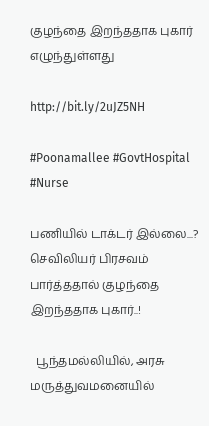குழந்தை இறந்ததாக புகார் எழுந்துள்ளது

http://bit.ly/2uJZ5NH

#Poonamallee #GovtHospital #Nurse

பணியில் டாக்டர் இல்லை...? செவிலியர் பிரசவம் பார்த்ததால் குழந்தை இறந்ததாக புகார்..!

  பூந்தமல்லியில், அரசு மருத்துவமனையில்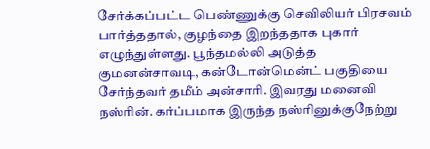சேர்க்கப்பட்ட பெண்ணுக்கு செவிலியர் பிரசவம் பார்த்ததால், குழந்தை இறந்ததாக புகார் எழுந்துள்ளது. பூந்தமல்லி அடுத்த குமனன்சாவடி, கன்டோன்மென்ட் பகுதியை சேர்ந்தவர் தமீம் அன்சாரி. இவரது மனைவி நஸ்ரின். கர்ப்பமாக இருந்த நஸ்ரினுக்குநேற்று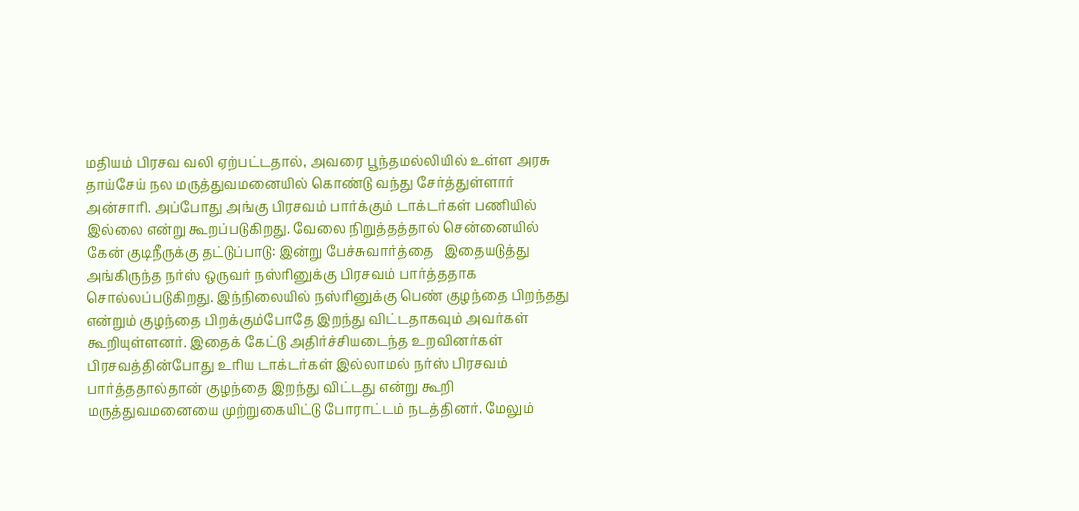மதியம் பிரசவ வலி ஏற்பட்டதால், அவரை பூந்தமல்லியில் உள்ள அரசு தாய்சேய் நல மருத்துவமனையில் கொண்டு வந்து சேர்த்துள்ளார் அன்சாரி. அப்போது அங்கு பிரசவம் பார்க்கும் டாக்டர்கள் பணியில் இல்லை என்று கூறப்படுகிறது. வேலை நிறுத்தத்தால் சென்னையில் கேன் குடிநீருக்கு தட்டுப்பாடு: இன்று பேச்சுவார்த்தை   இதையடுத்து அங்கிருந்த நர்ஸ் ஒருவர் நஸ்ரினுக்கு பிரசவம் பார்த்ததாக சொல்லப்படுகிறது. இந்நிலையில் நஸ்ரினுக்கு பெண் குழந்தை பிறந்தது என்றும் குழந்தை பிறக்கும்போதே இறந்து விட்டதாகவும் அவர்கள் கூறியுள்ளனர். இதைக் கேட்டு அதிர்ச்சியடைந்த உறவினர்கள் பிரசவத்தின்போது உரிய டாக்டர்கள் இல்லாமல் நர்ஸ் பிரசவம் பார்த்ததால்தான் குழந்தை இறந்து விட்டது என்று கூறி மருத்துவமனையை முற்றுகையிட்டு போராட்டம் நடத்தினர். மேலும்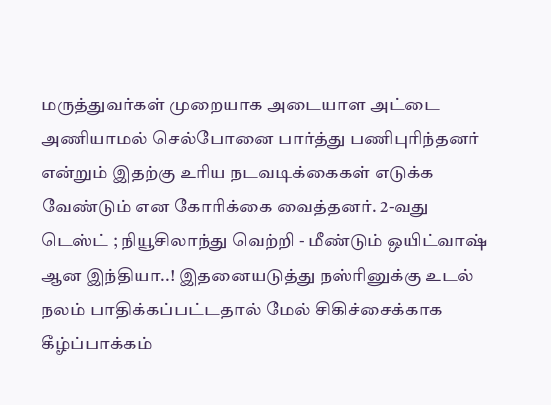மருத்துவர்கள் முறையாக அடையாள அட்டை அணியாமல் செல்போனை பார்த்து பணிபுரிந்தனர் என்றும் இதற்கு உரிய நடவடிக்கைகள் எடுக்க வேண்டும் என கோரிக்கை வைத்தனர். 2-வது டெஸ்ட் ; நியூசிலாந்து வெற்றி - மீண்டும் ஒயிட்வாஷ் ஆன இந்தியா..! இதனையடுத்து நஸ்ரினுக்கு உடல் நலம் பாதிக்கப்பட்டதால் மேல் சிகிச்சைக்காக கீழ்ப்பாக்கம்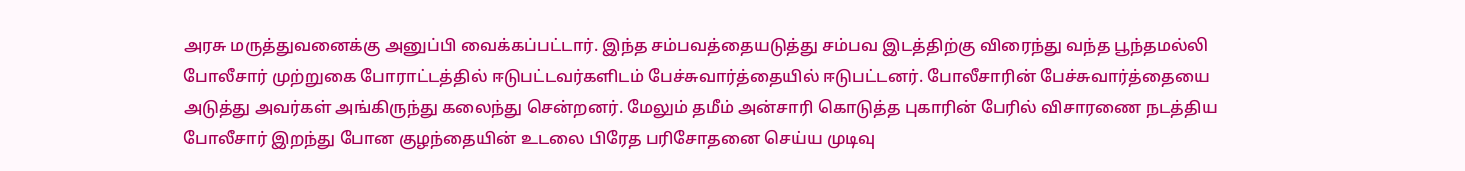அரசு மருத்துவனைக்கு அனுப்பி வைக்கப்பட்டார். இந்த சம்பவத்தையடுத்து சம்பவ இடத்திற்கு விரைந்து வந்த பூந்தமல்லி போலீசார் முற்றுகை போராட்டத்தில் ஈடுபட்டவர்களிடம் பேச்சுவார்த்தையில் ஈடுபட்டனர். போலீசாரின் பேச்சுவார்த்தையை அடுத்து அவர்கள் அங்கிருந்து கலைந்து சென்றனர். மேலும் தமீம் அன்சாரி கொடுத்த புகாரின் பேரில் விசாரணை நடத்திய போலீசார் இறந்து போன குழந்தையின் உடலை பிரேத பரிசோதனை செய்ய முடிவு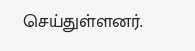செய்துள்ளனர்.